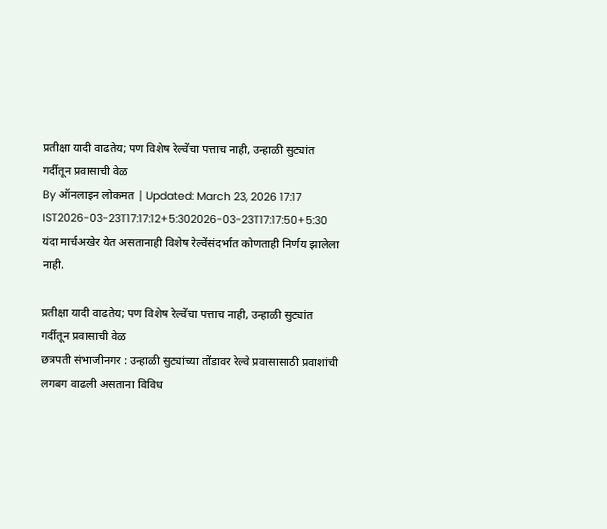प्रतीक्षा यादी वाढतेय; पण विशेष रेल्वेंचा पत्ताच नाही, उन्हाळी सुट्यांत गर्दीतून प्रवासाची वेळ
By ऑनलाइन लोकमत | Updated: March 23, 2026 17:17 IST2026-03-23T17:17:12+5:302026-03-23T17:17:50+5:30
यंदा मार्चअखेर येत असतानाही विशेष रेल्वेंसंदर्भात कोणताही निर्णय झालेला नाही.

प्रतीक्षा यादी वाढतेय; पण विशेष रेल्वेंचा पत्ताच नाही, उन्हाळी सुट्यांत गर्दीतून प्रवासाची वेळ
छत्रपती संभाजीनगर : उन्हाळी सुट्यांच्या तोंडावर रेल्वे प्रवासासाठी प्रवाशांची लगबग वाढली असताना विविध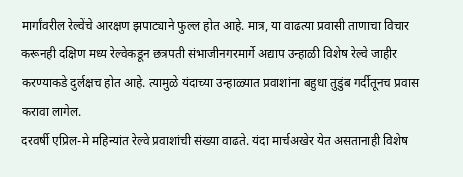मार्गांवरील रेल्वेंचे आरक्षण झपाट्याने फुल्ल होत आहे. मात्र, या वाढत्या प्रवासी ताणाचा विचार करूनही दक्षिण मध्य रेल्वेकडून छत्रपती संभाजीनगरमार्गे अद्याप उन्हाळी विशेष रेल्वे जाहीर करण्याकडे दुर्लक्षच होत आहे. त्यामुळे यंदाच्या उन्हाळ्यात प्रवाशांना बहुधा तुडुंब गर्दीतूनच प्रवास करावा लागेल.
दरवर्षी एप्रिल-मे महिन्यांत रेल्वे प्रवाशांची संख्या वाढते. यंदा मार्चअखेर येत असतानाही विशेष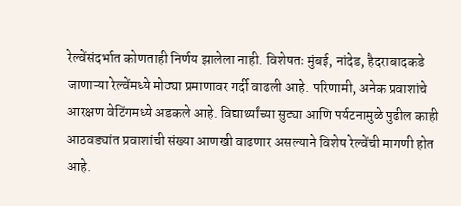रेल्वेंसंदर्भात कोणताही निर्णय झालेला नाही. विशेषतः मुंबई, नांदेड, हैदराबादकडे जाणाऱ्या रेल्वेंमध्ये मोठ्या प्रमाणावर गर्दी वाढली आहे. परिणामी, अनेक प्रवाशांचे आरक्षण वेटिंगमध्ये अडकले आहे. विद्यार्थ्यांच्या सुट्या आणि पर्यटनामुळे पुढील काही आठवड्यांत प्रवाशांची संख्या आणखी वाढणार असल्याने विशेष रेल्वेंची मागणी होत आहे.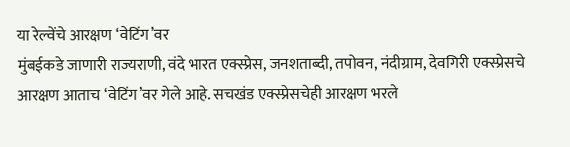या रेल्वेंचे आरक्षण ‘वेटिंग’वर
मुंबईकडे जाणारी राज्यराणी, वंदे भारत एक्स्प्रेस, जनशताब्दी, तपोवन, नंदीग्राम, देवगिरी एक्स्प्रेसचे आरक्षण आताच ‘वेटिंग’वर गेले आहे. सचखंड एक्स्प्रेसचेही आरक्षण भरले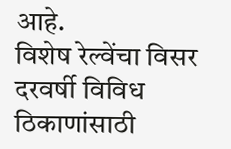आहे.
विशेष रेल्वेंचा विसर
दरवर्षी विविध ठिकाणांसाठी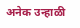अनेक उन्हाळी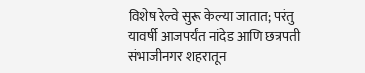विशेष रेल्वे सुरू केल्या जातात; परंतु यावर्षी आजपर्यंत नांदेड आणि छत्रपती संभाजीनगर शहरातून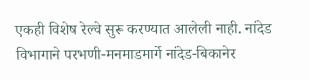एकही विशेष रेल्वे सुरू करण्यात आलेली नाही. नांदेड विभागाने परभणी-मनमाडमार्गे नांदेड-बिकानेर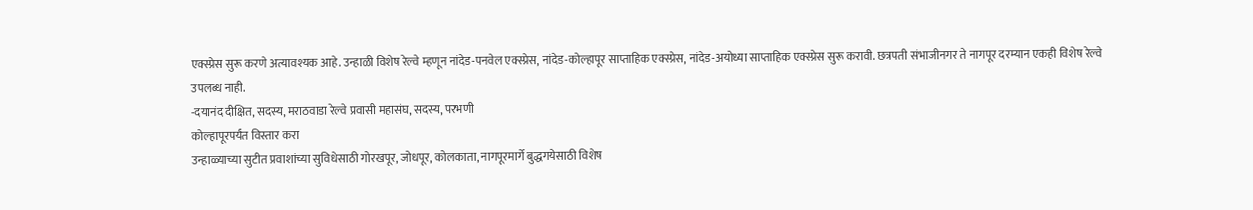एक्स्प्रेस सुरू करणे अत्यावश्यक आहे. उन्हाळी विशेष रेल्वे म्हणून नांदेड-पनवेल एक्स्प्रेस, नांदेड-कोल्हापूर साप्ताहिक एक्स्प्रेस, नांदेड-अयोध्या साप्ताहिक एक्स्प्रेस सुरू करावी. छत्रपती संभाजीनगर ते नागपूर दरम्यान एकही विशेष रेल्वे उपलब्ध नाही.
-दयानंद दीक्षित, सदस्य, मराठवाडा रेल्वे प्रवासी महासंघ, सदस्य, परभणी
कोल्हापूरपर्यंत विस्तार करा
उन्हाळ्याच्या सुटीत प्रवाशांच्या सुविधेसाठी गोरखपूर, जोधपूर, कोलकाता, नागपूरमार्गे बुद्धगयेसाठी विशेष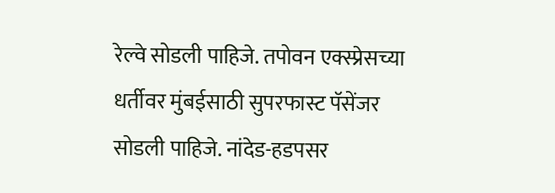रेल्वे सोडली पाहिजे. तपोवन एक्स्प्रेसच्या धर्तीवर मुंबईसाठी सुपरफास्ट पॅसेंजर सोडली पाहिजे. नांदेड-हडपसर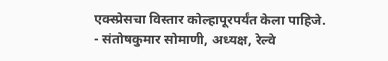एक्स्प्रेसचा विस्तार कोल्हापूरपर्यंत केला पाहिजे.
- संतोषकुमार सोमाणी, अध्यक्ष, रेल्वे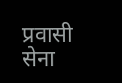प्रवासी सेना